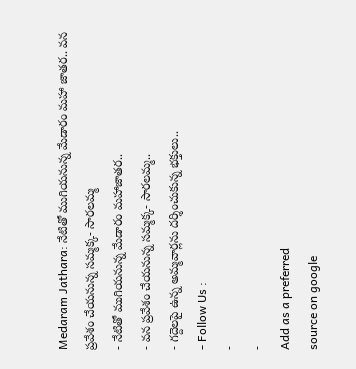Medaram Jathara: నేటితో ముగియనున్న మేడారం మహా జాతర.. వన ప్రవేశం చేయనున్న సమ్మక్క- సారలమ్మ
- నేటితో ముగియనున్న మేడారం మహాజాతర..
- వన ప్రవేశం చేయనున్న సమ్మక్క- సారలమ్మ..
- గద్దెలపై ఉన్న అమ్మవార్లను దర్శించుకున్న భక్తులు..
- Follow Us :
-
-
Add as a preferred
source on google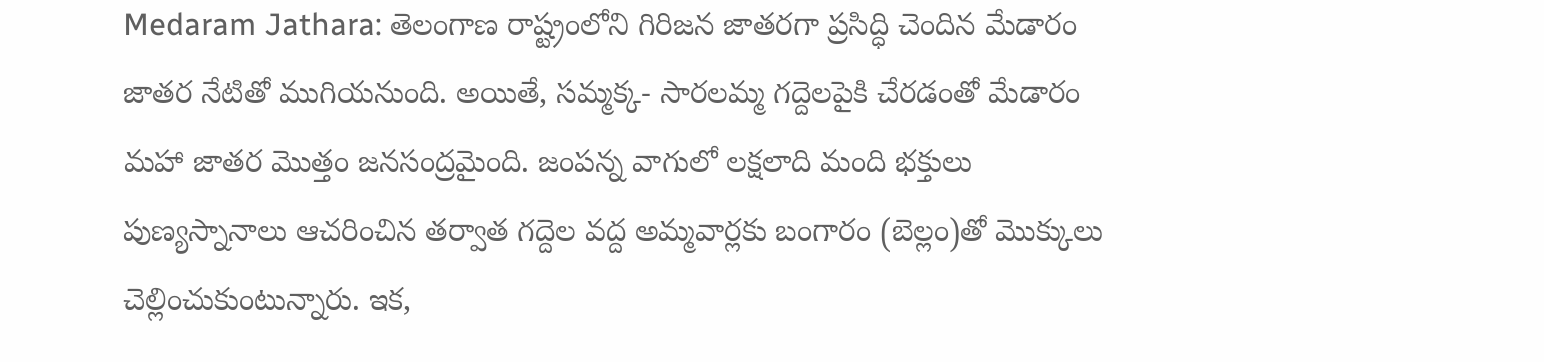Medaram Jathara: తెలంగాణ రాష్ట్రంలోని గిరిజన జాతరగా ప్రసిద్ధి చెందిన మేడారం జాతర నేటితో ముగియనుంది. అయితే, సమ్మక్క- సారలమ్మ గద్దెలపైకి చేరడంతో మేడారం మహా జాతర మొత్తం జనసంద్రమైంది. జంపన్న వాగులో లక్షలాది మంది భక్తులు పుణ్యస్నానాలు ఆచరించిన తర్వాత గద్దెల వద్ద అమ్మవార్లకు బంగారం (బెల్లం)తో మొక్కులు చెల్లించుకుంటున్నారు. ఇక,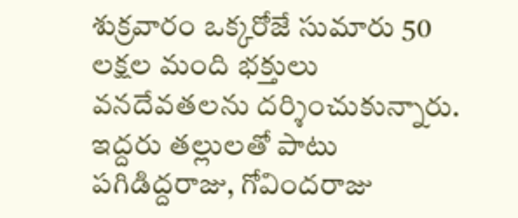శుక్రవారం ఒక్కరోజే సుమారు 50 లక్షల మంది భక్తులు వనదేవతలను దర్శించుకున్నారు. ఇద్దరు తల్లులతో పాటు పగిడిద్దరాజు, గోవిందరాజు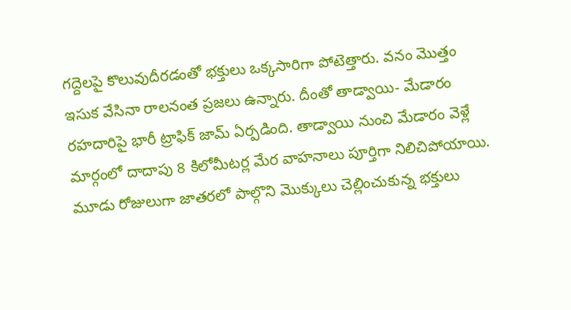గద్దెలపై కొలువుదీరడంతో భక్తులు ఒక్కసారిగా పోటెత్తారు. వనం మొత్తం ఇసుక వేసినా రాలనంత ప్రజలు ఉన్నారు. దీంతో తాడ్వాయి- మేడారం రహదారిపై భారీ ట్రాఫిక్ జామ్ ఏర్పడింది. తాడ్వాయి నుంచి మేడారం వెళ్లే మార్గంలో దాదాపు 8 కిలోమీటర్ల మేర వాహనాలు పూర్తిగా నిలిచిపోయాయి. మూడు రోజులుగా జాతరలో పాల్గొని మొక్కులు చెల్లించుకున్న భక్తులు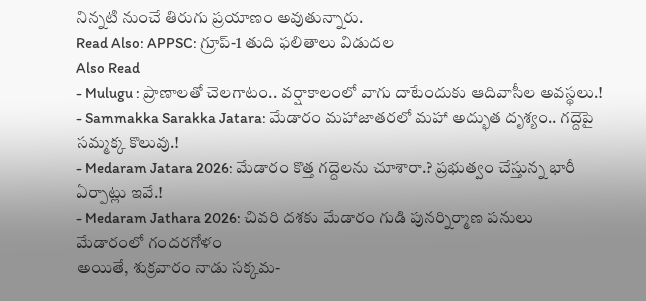నిన్నటి నుంచే తిరుగు ప్రయాణం అవుతున్నారు.
Read Also: APPSC: గ్రూప్-1 తుది ఫలితాలు విడుదల
Also Read
- Mulugu : ప్రాణాలతో చెలగాటం.. వర్షాకాలంలో వాగు దాటేందుకు ఆదివాసీల అవస్థలు.!
- Sammakka Sarakka Jatara: మేడారం మహాజాతరలో మహా అద్భుత దృశ్యం.. గద్దెపై సమ్మక్క కొలువు.!
- Medaram Jatara 2026: మేడారం కొత్త గద్దెలను చూశారా.? ప్రభుత్వం చేస్తున్న భారీ ఏర్పాట్లు ఇవే.!
- Medaram Jathara 2026: చివరి దశకు మేడారం గుడి పునర్నిర్మాణ పనులు
మేడారంలో గందరగోళం
అయితే, శుక్రవారం నాడు సక్కమ-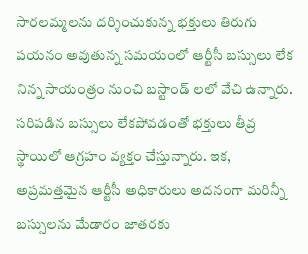సారలమ్మలను దర్శించుకున్న భక్తులు తిరుగు పయనం అవుతున్న సమయంలో ఆర్టీసీ బస్సులు లేక నిన్న సాయంత్రం నుంచి బస్టాండ్ లలో వేచి ఉన్నారు. సరిపడిన బస్సులు లేకపోవడంతో భక్తులు తీవ్ర స్థాయిలో ఆగ్రహం వ్యక్తం చేస్తున్నారు. ఇక, అప్రమత్తమైన ఆర్టీసీ అధికారులు అదనంగా మరిన్నీ బస్సులను మేడారం జాతరకు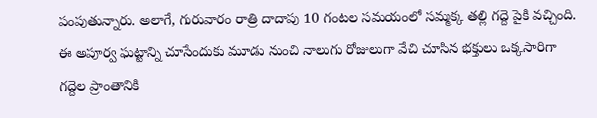పంపుతున్నారు. అలాగే, గురువారం రాత్రి దాదాపు 10 గంటల సమయంలో సమ్మక్క తల్లి గద్దె పైకి వచ్చింది. ఈ అపూర్వ ఘట్టాన్ని చూసేందుకు మూడు నుంచి నాలుగు రోజులుగా వేచి చూసిన భక్తులు ఒక్కసారిగా గద్దెల ప్రాంతానికి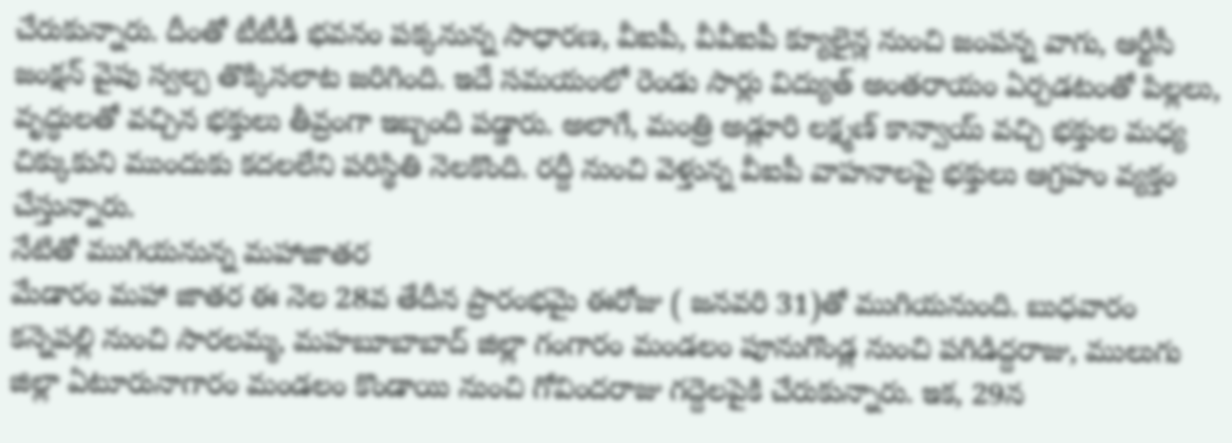చేరుకున్నారు. దీంతో టీటీడీ భవనం పక్కనున్న సాధారణ, వీఐపీ, వీవీఐపీ క్యూలైన్ల నుంచి జంపన్న వాగు, ఆర్టీసీ జంక్షన్ వైపు స్వల్ప తొక్కిసలాట జరిగింది. ఇదే సమయంలో రెండు సార్లు విద్యుత్ అంతరాయం ఏర్పడటంతో పిల్లలు, వృద్ధులతో వచ్చిన భక్తులు తీవ్రంగా ఇబ్బంది పడ్డారు. అలాగే, మంత్రి అడ్లూరి లక్ష్మణ్ కాన్వాయ్ వచ్చి భక్తుల మధ్య చిక్కుకుని ముందుకు కదలలేని పరిస్థితి నెలకొంది. రద్దీ నుంచి వెళ్తున్న వీఐపీ వాహనాలపై భక్తులు ఆగ్రహం వ్యక్తం చేస్తున్నారు.
నేటితో ముగియనున్న మహాజాతర
మేడారం మహా జాతర ఈ నెల 28వ తేదీన ప్రారంభమై ఈరోజు ( జనవరి 31)తో ముగియనుంది. బుధవారం కన్నెపల్లి నుంచి సారలమ్మ, మహబూబాబాద్ జిల్లా గంగారం మండలం పూనుగొండ్ల నుంచి పగిడిద్దరాజు, ములుగు జిల్లా ఏటూరునాగారం మండలం కొండాయి నుంచి గోవిందరాజు గద్దెలపైకి చేరుకున్నారు. ఇక, 29న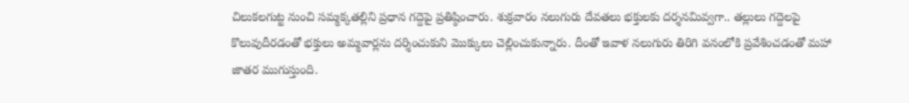చిలుకలగుట్ట నుంచి సమ్మక్కతల్లిని ప్రధాన గద్దెపై ప్రతిష్ఠించారు. శుక్రవారం నలుగురు దేవతలు భక్తులకు దర్శనమివ్వగా.. తల్లులు గద్దెలపై కొలువుదీరడంతో భక్తులు అమ్మవార్లను దర్శించుకుని మొక్కులు చెల్లించుకున్నారు. దీంతో ఇవాళ నలుగురు తిరిగి వనంలోకి ప్రవేశించడంతో మహా జాతర ముగుస్తుంది.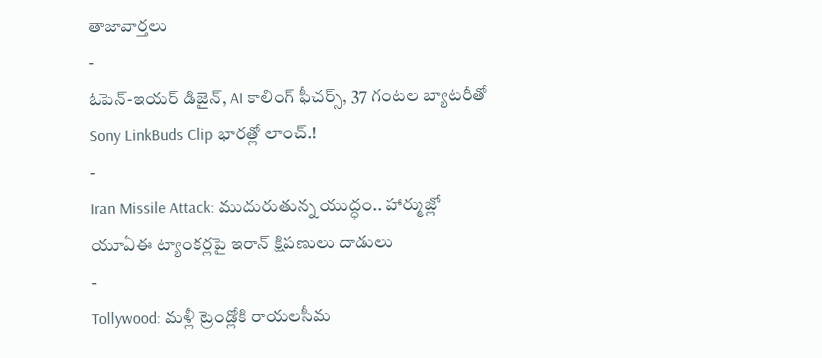తాజావార్తలు
-
ఓపెన్-ఇయర్ డిజైన్, AI కాలింగ్ ఫీచర్స్, 37 గంటల బ్యాటరీతో Sony LinkBuds Clip భారత్లో లాంచ్.!
-
Iran Missile Attack: ముదురుతున్న యుద్ధం.. హార్ముజ్లో యూఏఈ ట్యాంకర్లపై ఇరాన్ క్షిపణులు దాడులు
-
Tollywood: మళ్లీ ట్రెండ్లోకి రాయలసీమ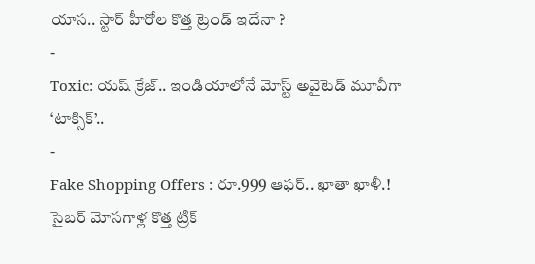యాస.. స్టార్ హీరోల కొత్త ట్రెండ్ ఇదేనా ?
-
Toxic: యష్ క్రేజ్.. ఇండియాలోనే మోస్ట్ అవైటెడ్ మూవీగా ‘టాక్సిక్’..
-
Fake Shopping Offers : రూ.999 ఆఫర్.. ఖాతా ఖాళీ.! సైబర్ మోసగాళ్ల కొత్త ట్రిక్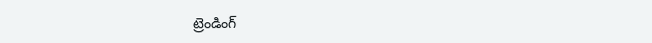ట్రెండింగ్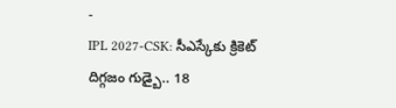-
IPL 2027-CSK: సీఎస్కేకు క్రికెట్ దిగ్గజం గుడ్బై.. 18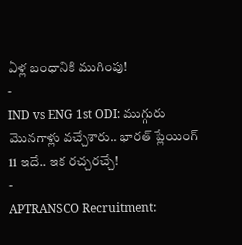ఏళ్ల బంధానికి ముగింపు!
-
IND vs ENG 1st ODI: ముగ్గురు మొనగాళ్లు వచ్చేశారు.. భారత్ ప్లేయింగ్ 11 ఇదే.. ఇక రచ్చరచ్చే!
-
APTRANSCO Recruitment: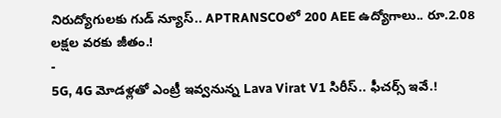నిరుద్యోగులకు గుడ్ న్యూస్.. APTRANSCOలో 200 AEE ఉద్యోగాలు.. రూ.2.08 లక్షల వరకు జీతం.!
-
5G, 4G మోడళ్లతో ఎంట్రీ ఇవ్వనున్న Lava Virat V1 సిరీస్.. ఫీచర్స్ ఇవే.!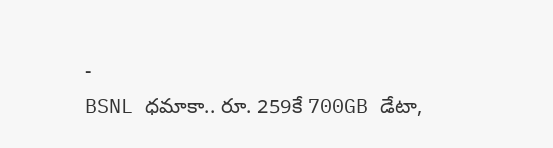-
BSNL ధమాకా.. రూ. 259కే 700GB డేటా,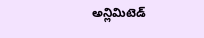అన్లిమిటెడ్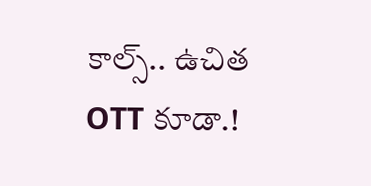కాల్స్.. ఉచిత OTT కూడా.!